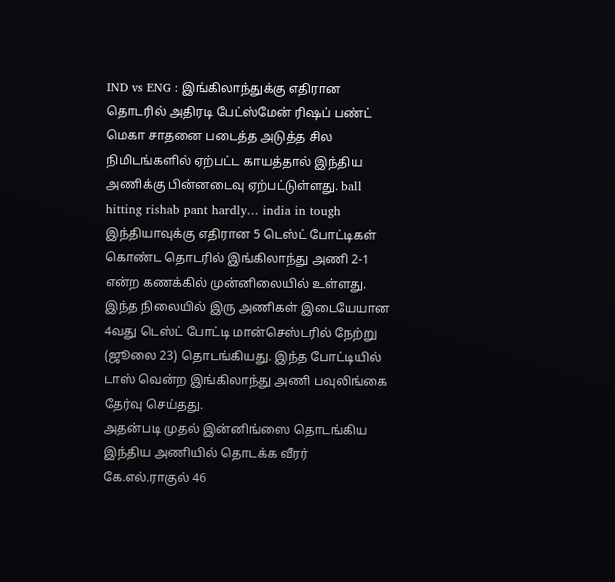IND vs ENG : இங்கிலாந்துக்கு எதிரான தொடரில் அதிரடி பேட்ஸ்மேன் ரிஷப் பண்ட் மெகா சாதனை படைத்த அடுத்த சில நிமிடங்களில் ஏற்பட்ட காயத்தால் இந்திய அணிக்கு பின்னடைவு ஏற்பட்டுள்ளது. ball hitting rishab pant hardly… india in tough
இந்தியாவுக்கு எதிரான 5 டெஸ்ட் போட்டிகள் கொண்ட தொடரில் இங்கிலாந்து அணி 2-1 என்ற கணக்கில் முன்னிலையில் உள்ளது.
இந்த நிலையில் இரு அணிகள் இடையேயான 4வது டெஸ்ட் போட்டி மான்செஸ்டரில் நேற்று (ஜூலை 23) தொடங்கியது. இந்த போட்டியில் டாஸ் வென்ற இங்கிலாந்து அணி பவுலிங்கை தேர்வு செய்தது.
அதன்படி முதல் இன்னிங்ஸை தொடங்கிய இந்திய அணியில் தொடக்க வீரர் கே.எல்.ராகுல் 46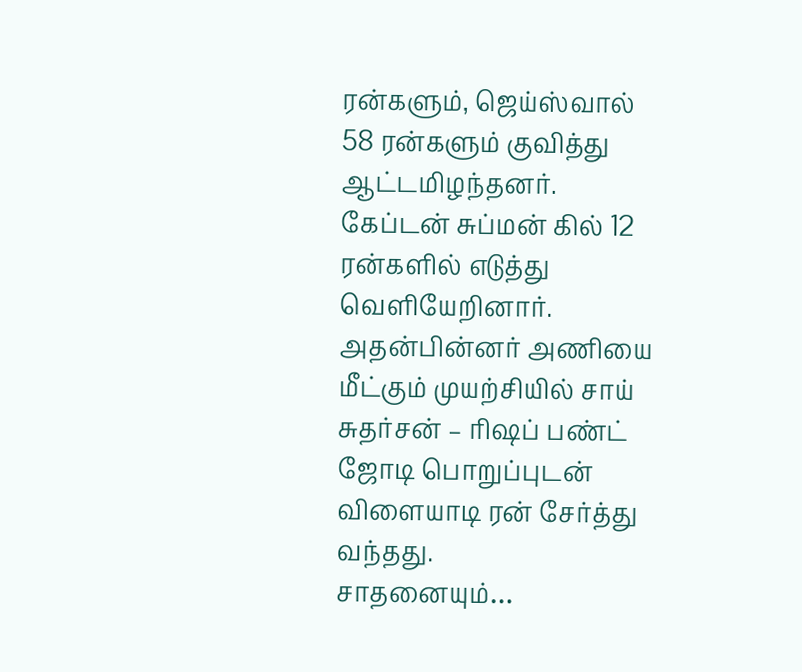ரன்களும், ஜெய்ஸ்வால் 58 ரன்களும் குவித்து ஆட்டமிழந்தனர். கேப்டன் சுப்மன் கில் 12 ரன்களில் எடுத்து வெளியேறினார்.
அதன்பின்னர் அணியை மீட்கும் முயற்சியில் சாய் சுதர்சன் – ரிஷப் பண்ட் ஜோடி பொறுப்புடன் விளையாடி ரன் சேர்த்து வந்தது.
சாதனையும்…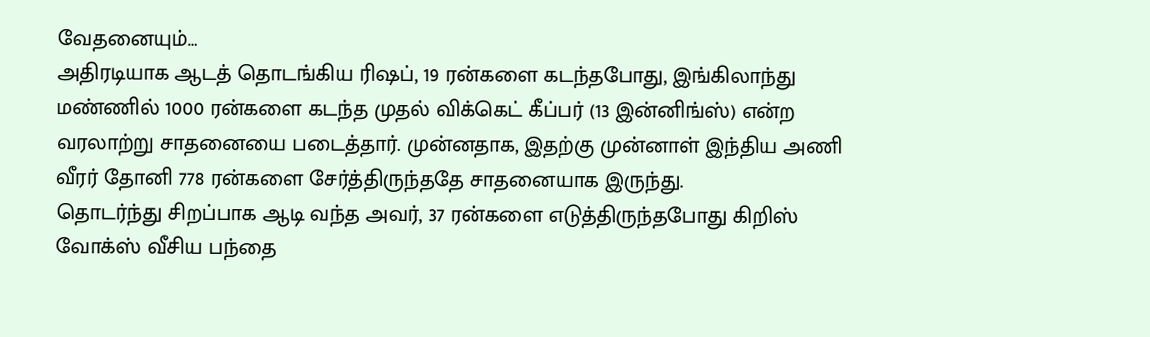வேதனையும்…
அதிரடியாக ஆடத் தொடங்கிய ரிஷப், 19 ரன்களை கடந்தபோது, இங்கிலாந்து மண்ணில் 1000 ரன்களை கடந்த முதல் விக்கெட் கீப்பர் (13 இன்னிங்ஸ்) என்ற வரலாற்று சாதனையை படைத்தார். முன்னதாக, இதற்கு முன்னாள் இந்திய அணி வீரர் தோனி 778 ரன்களை சேர்த்திருந்ததே சாதனையாக இருந்து.
தொடர்ந்து சிறப்பாக ஆடி வந்த அவர், 37 ரன்களை எடுத்திருந்தபோது கிறிஸ் வோக்ஸ் வீசிய பந்தை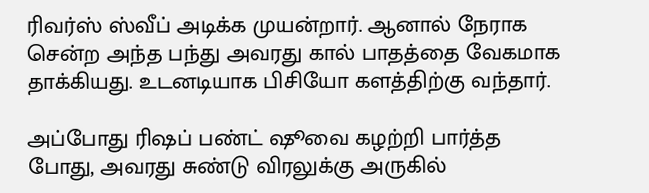ரிவர்ஸ் ஸ்வீப் அடிக்க முயன்றார். ஆனால் நேராக சென்ற அந்த பந்து அவரது கால் பாதத்தை வேகமாக தாக்கியது. உடனடியாக பிசியோ களத்திற்கு வந்தார்.

அப்போது ரிஷப் பண்ட் ஷூவை கழற்றி பார்த்த போது, அவரது சுண்டு விரலுக்கு அருகில்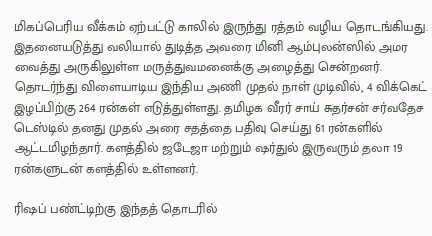மிகப்பெரிய வீக்கம் ஏற்பட்டு காலில் இருந்து ரத்தம் வழிய தொடங்கியது. இதனையடுத்து வலியால் துடித்த அவரை மினி ஆம்புலன்ஸில் அமர வைத்து அருகிலுள்ள மருத்துவமனைக்கு அழைத்து சென்றனர்.
தொடர்ந்து விளையாடிய இந்திய அணி முதல் நாள் முடிவில், 4 விக்கெட் இழப்பிற்கு 264 ரன்கள் எடுத்துள்ளது. தமிழக வீரர் சாய் சுதர்சன் சர்வதேச டெஸ்டில் தனது முதல் அரை சதத்தை பதிவு செய்து 61 ரன்களில் ஆட்டமிழந்தார். களத்தில் ஜடேஜா மற்றும் ஷர்துல் இருவரும் தலா 19 ரன்களுடன் களத்தில் உள்ளனர்.

ரிஷப் பண்ட்டிற்கு இந்தத் தொடரில்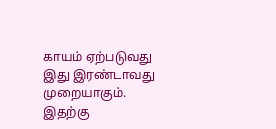காயம் ஏற்படுவது இது இரண்டாவது முறையாகும். இதற்கு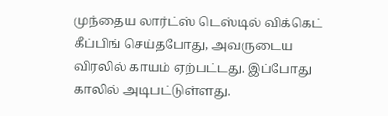முந்தைய லார்ட்ஸ் டெஸ்டில் விக்கெட் கீப்பிங் செய்தபோது, அவருடைய விரலில் காயம் ஏற்பட்டது. இப்போது காலில் அடிபட்டுள்ளது.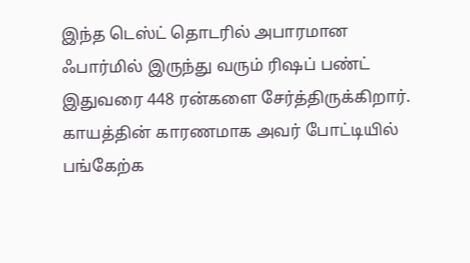இந்த டெஸ்ட் தொடரில் அபாரமான ஃபார்மில் இருந்து வரும் ரிஷப் பண்ட் இதுவரை 448 ரன்களை சேர்த்திருக்கிறார். காயத்தின் காரணமாக அவர் போட்டியில் பங்கேற்க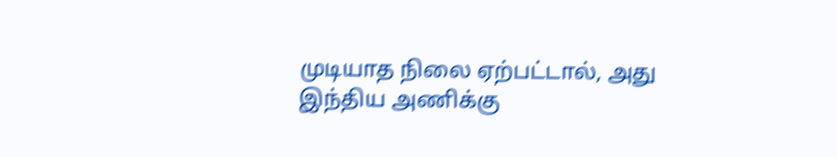முடியாத நிலை ஏற்பட்டால், அது இந்திய அணிக்கு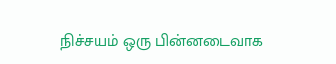நிச்சயம் ஒரு பின்னடைவாக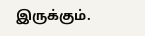இருக்கும்.